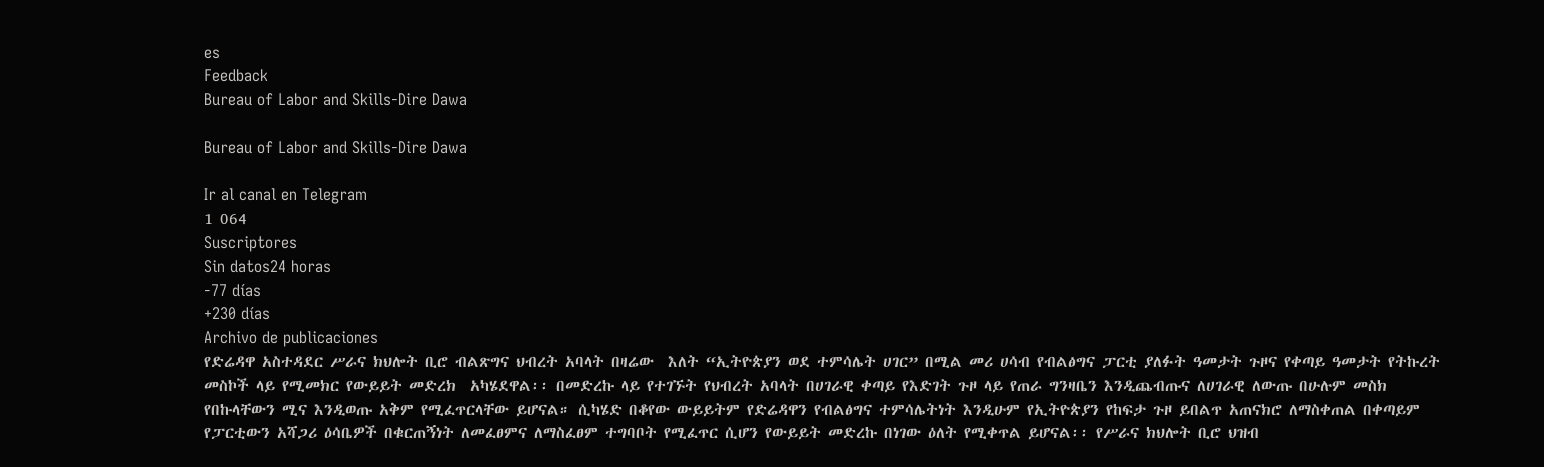es
Feedback
Bureau of Labor and Skills-Dire Dawa

Bureau of Labor and Skills-Dire Dawa

Ir al canal en Telegram
1 064
Suscriptores
Sin datos24 horas
-77 días
+230 días
Archivo de publicaciones
የድሬዳዋ አስተዳደር ሥራና ክህሎት ቢሮ ብልጽግና ህብረት አባላት በዛሬው  እለት “ኢትዮጵያን ወደ ተምሳሌት ሀገር” በሚል መሪ ሀሳብ የብልፅግና ፓርቲ ያለፉት ዓመታት ጉዞና የቀጣይ ዓመታት የትኩረት መስኮች ላይ የሚመክር የውይይት መድረክ  አካሄደዋል፡፡ በመድረኩ ላይ የተገኙት የህብረት አባላት በሀገራዊ ቀጣይ የእድገት ጉዞ ላይ የጠራ ግንዛቤን እንዲጨብጡና ለሀገራዊ ለውጡ በሁሉም መስክ የበኩላቸውን ሚና እንዲወጡ አቅም የሚፈጥርላቸው ይሆናል። ሲካሄድ በቆየው ውይይትም የድሬዳዋን የብልፅግና ተምሳሌትነት እንዲሁም የኢትዮጵያን የከፍታ ጉዞ ይበልጥ አጠናክሮ ለማስቀጠል በቀጣይም የፓርቲውን አሻጋሪ ዕሳቤዎች በቁርጠኝነት ለመፈፀምና ለማስፈፀም ተግባቦት የሚፈጥር ሲሆን የውይይት መድረኩ በነገው ዕለት የሚቀጥል ይሆናል፡፡ የሥራና ክህሎት ቢሮ ህዝብ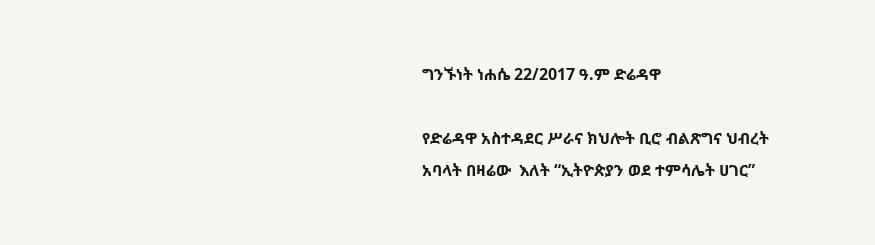ግንኙነት ነሐሴ 22/2017 ዓ.ም ድሬዳዋ

የድሬዳዋ አስተዳደር ሥራና ክህሎት ቢሮ ብልጽግና ህብረት አባላት በዛሬው  እለት “ኢትዮጵያን ወደ ተምሳሌት ሀገር”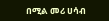በሚል መሪ ሀሳብ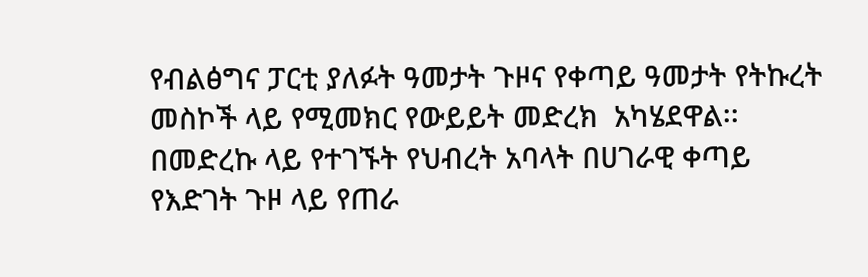የብልፅግና ፓርቲ ያለፉት ዓመታት ጉዞና የቀጣይ ዓመታት የትኩረት መስኮች ላይ የሚመክር የውይይት መድረክ  አካሄደዋል፡፡ በመድረኩ ላይ የተገኙት የህብረት አባላት በሀገራዊ ቀጣይ የእድገት ጉዞ ላይ የጠራ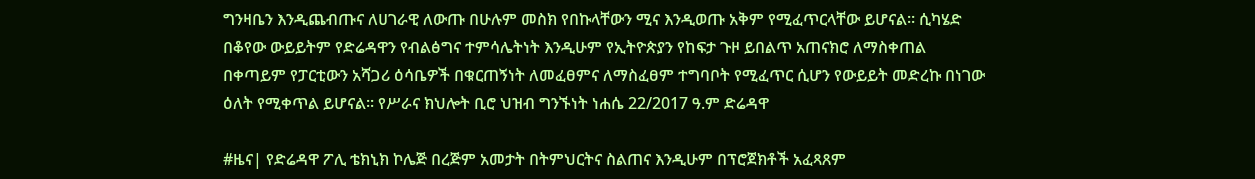ግንዛቤን እንዲጨብጡና ለሀገራዊ ለውጡ በሁሉም መስክ የበኩላቸውን ሚና እንዲወጡ አቅም የሚፈጥርላቸው ይሆናል። ሲካሄድ በቆየው ውይይትም የድሬዳዋን የብልፅግና ተምሳሌትነት እንዲሁም የኢትዮጵያን የከፍታ ጉዞ ይበልጥ አጠናክሮ ለማስቀጠል በቀጣይም የፓርቲውን አሻጋሪ ዕሳቤዎች በቁርጠኝነት ለመፈፀምና ለማስፈፀም ተግባቦት የሚፈጥር ሲሆን የውይይት መድረኩ በነገው ዕለት የሚቀጥል ይሆናል፡፡ የሥራና ክህሎት ቢሮ ህዝብ ግንኙነት ነሐሴ 22/2017 ዓ.ም ድሬዳዋ

#ዜና| የድሬዳዋ ፖሊ ቴክኒክ ኮሌጅ በረጅም አመታት በትምህርትና ስልጠና እንዲሁም በፕሮጀክቶች አፈጻጸም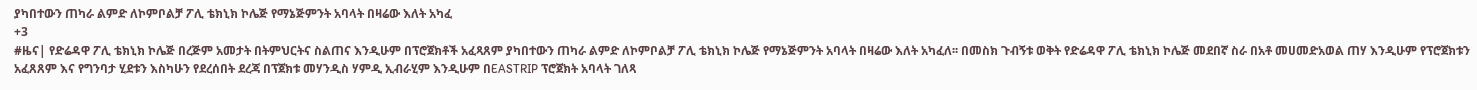ያካበተውን ጠካራ ልምድ ለኮምቦልቻ ፖሊ ቴክኒክ ኮሌጅ የማኔጅምንት አባላት በዛሬው እለት አካፈ
+3
#ዜና| የድሬዳዋ ፖሊ ቴክኒክ ኮሌጅ በረጅም አመታት በትምህርትና ስልጠና እንዲሁም በፕሮጀክቶች አፈጻጸም ያካበተውን ጠካራ ልምድ ለኮምቦልቻ ፖሊ ቴክኒክ ኮሌጅ የማኔጅምንት አባላት በዛሬው እለት አካፈለ፡፡ በመስክ ጉብኝቱ ወቅት የድሬዳዋ ፖሊ ቴክኒክ ኮሌጅ መደበኛ ስራ በአቶ መሀመድአወል ጠሃ እንዲሁም የፕሮጀክቱን አፈጸጸም እና የግንባታ ሂደቱን እስካሁን የደረሰበት ደረጃ በፕጀክቱ መሃንዲስ ሃምዲ ኢብራሂም እንዲሁም በEASTRIP ፕሮጀክት አባላት ገለጻ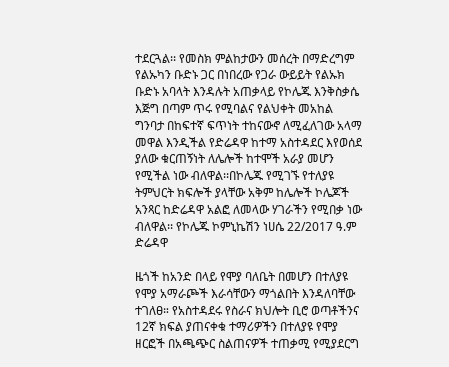ተደርጓል፡፡ የመስክ ምልከታውን መሰረት በማድረግም የልኡካን ቡድኑ ጋር በነበረው የጋራ ውይይት የልኡክ ቡድኑ አባላት እንዳሉት አጠቃላይ የኮሌጁ እንቅስቃሴ እጅግ በጣም ጥሩ የሚባልና የልህቀት መአከል ግንባታ በከፍተኛ ፍጥነት ተከናውኖ ለሚፈለገው አላማ መዋል እንዲችል የድሬዳዋ ከተማ አስተዳደር እየወሰደ ያለው ቁርጠኝነት ለሌሎች ከተሞች አራያ መሆን የሚችል ነው ብለዋል፡፡በኮሌጁ የሚገኙ የተለያዩ ትምህርት ክፍሎች ያላቸው አቅም ከሌሎች ኮሌጆች አንጻር ከድሬዳዋ አልፎ ለመላው ሃገራችን የሚበቃ ነው ብለዋል፡፡ የኮሌጁ ኮምኒኬሽን ነሀሴ 22/2017 ዓ.ም ድሬዳዋ

ዜጎች ከአንድ በላይ የሞያ ባለቤት በመሆን በተለያዩ የሞያ አማራጮች እራሳቸውን ማጎልበት እንዳለባቸው ተገለፀ። የአስተዳደሩ የስራና ክህሎት ቢሮ ወጣቶችንና 12ኛ ክፍል ያጠናቀቁ ተማሪዎችን በተለያዩ የሞያ ዘርፎች በአጫጭር ስልጠናዎች ተጠቃሚ የሚያደርግ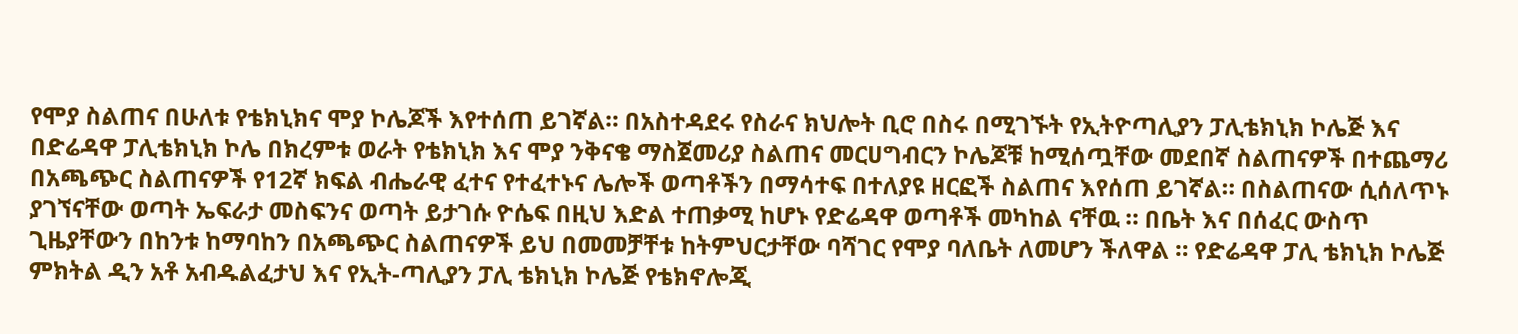የሞያ ስልጠና በሁለቱ የቴክኒክና ሞያ ኮሌጆች እየተሰጠ ይገኛል። በአስተዳደሩ የስራና ክህሎት ቢሮ በስሩ በሚገኙት የኢትዮጣሊያን ፓሊቴክኒክ ኮሌጅ እና በድሬዳዋ ፓሊቴክኒክ ኮሌ በክረምቱ ወራት የቴክኒክ እና ሞያ ንቅናቄ ማስጀመሪያ ስልጠና መርሀግብርን ኮሌጆቹ ከሚሰጧቸው መደበኛ ስልጠናዎች በተጨማሪ በአጫጭር ስልጠናዎች የ12ኛ ክፍል ብሔራዊ ፈተና የተፈተኑና ሌሎች ወጣቶችን በማሳተፍ በተለያዩ ዘርፎች ስልጠና እየሰጠ ይገኛል። በስልጠናው ሲሰለጥኑ ያገኘናቸው ወጣት ኤፍራታ መስፍንና ወጣት ይታገሱ ዮሴፍ በዚህ እድል ተጠቃሚ ከሆኑ የድሬዳዋ ወጣቶች መካከል ናቸዉ ። በቤት እና በሰፈር ውስጥ ጊዜያቸውን በከንቱ ከማባከን በአጫጭር ስልጠናዎች ይህ በመመቻቸቱ ከትምህርታቸው ባሻገር የሞያ ባለቤት ለመሆን ችለዋል ። የድሬዳዋ ፓሊ ቴክኒክ ኮሌጅ ምክትል ዲን አቶ አብዱልፈታህ እና የኢት-ጣሊያን ፓሊ ቴክኒክ ኮሌጅ የቴክኖሎጂ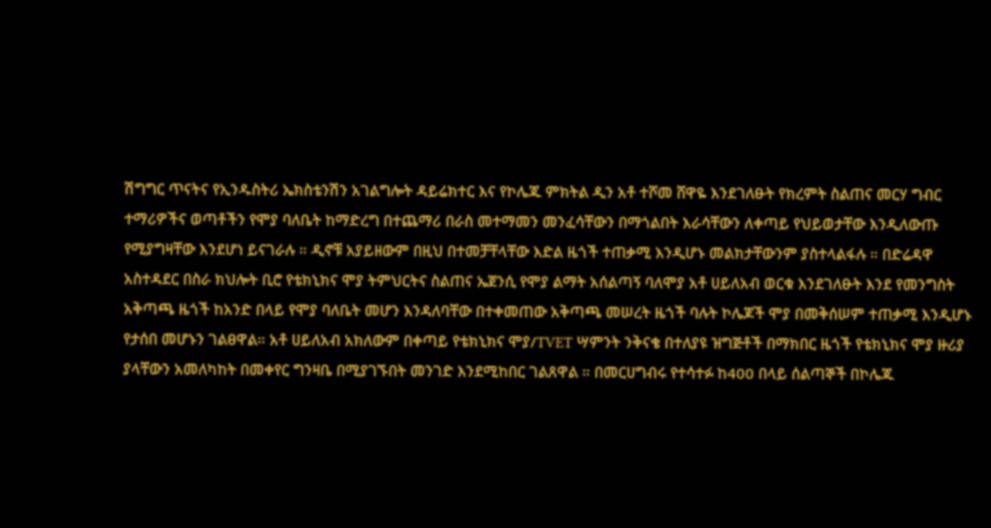ሽግግር ጥናትና የኢንዱስትሪ ኤክስቴንሽን አገልግሎት ዳይሬክተር እና የኮሌጁ ምክትል ዲን አቶ ተሾመ ሸዋዬ እንደገለፁት የክረምት ስልጠና መርሃ ግብር ተማሪዎችና ወጣቶችን የሞያ ባለቤት ከማድረግ በተጨማሪ በራስ መተማመን መንፈሳቸውን በማጎልበት እራሳቸውን ለቀጣይ የህይወታቸው እንዲለውጡ የሚያግዛቸው እንደሆነ ይናገራሉ ። ዲኖቹ አያይዘውም በዚህ በተመቻቸላቸው እድል ዜጎች ተጠቃሚ እንዲሆኑ መልክታቸውንም ያስተላልፋሉ ። በድሬዳዋ አስተዳደር በስራ ክህሎት ቢሮ የቴክኒክና ሞያ ትምህርትና ስልጠና ኤጀንሲ የሞያ ልማት አሰልጣኝ ባለሞያ አቶ ሀይለአብ ወርቁ እንደገለፁት እንደ የመንግስት አቅጣጫ ዜጎች ከአንድ በላይ የሞያ ባለቤት መሆን እንዳለባቸው በተቀመጠው አቅጣጫ መሠረት ዜጎች ባሉት ኮሌጆች ሞያ በመቅሰሠም ተጠቃሚ እንዲሆኑ የታሰበ መሆኑን ገልፀዋል። አቶ ሀይለአብ አክለውም በቀጣይ የቴክኒክና ሞያ/TVET ሣምንት ንቅናቄ በተለያዩ ዝግጅቶች በማክበር ዜጎች የቴክኒክና ሞያ ዙሪያ ያላቸውን አመለካከት በመቀየር ግንዛቤ በሚያገኙበት መንገድ እንደሚከበር ገልጸዋል ። በመርሀግብሩ የተሳተፉ ከ400 በላይ ሰልጣኞች በኮሌጁ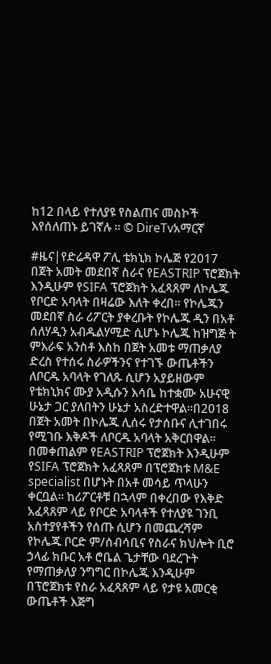ከ12 በላይ የተለያዩ የስልጠና መስኮች እየሰለጠኑ ይገኛሉ ። © DireTvአማርኛ

#ዜና|የድሬዳዋ ፖሊ ቴክኒክ ኮሌጅ የ2017 በጀት አመት መደበኛ ስራና የEASTRIP ፕሮጀክት እንዲሁም የSIFA ፕሮጀክት አፈጻጸም ለኮሌጁ የቦርድ አባላት በዛሬው እለት ቀረበ፡፡ የኮሌጁን መደበኛ ስራ ሪፖርት ያቀረቡት የኮሌጁ ዲን በአቶ ሰለሃዲን አብዱልሃሚድ ሲሆኑ ኮሌጁ ከዝግጅ ት ምእራፍ አንስቶ እስከ በጀት አመቱ ማጠቃለያ ድረስ የተሰሩ ስራዎችንና የተገኙ ውጤቶችን ለቦርዱ አባላት የገለጹ ሲሆን አያይዘውም የቴክኒክና ሙያ አዲሱን እሳቤ ከተቋሙ አሁናዊ ሁኔታ ጋር ያለበትን ሁኔታ አስረድተዋል፡፡በ2018 በጀት አመት በኮሌጁ ሊሰሩ የታሰቡና ሊተገበሩ የሚገቡ እቅዶች ለቦርዱ አባላት አቅርበዋል፡፡ በመቀጠልም የEASTRIP ፕሮጀክት እንዲሁም የSIFA ፕሮጀክት አፈጻጸም በፕሮጀክቱ M&E specialist በሆኑት በአቶ መሳይ ጥላሁን ቀርቧል፡፡ ከሪፖርቶቹ በኋላም በቀረበው የእቅድ አፈጻጸም ላይ የቦርድ አባላቶች የተለያዩ ገንቢ አስተያየቶችን የሰጡ ሲሆን በመጨረሻም የኮሌጁ ቦርድ ም/ሰብሳቢና የስራና ክህሎት ቢሮ ኃላፊ ክቡር አቶ ሮቤል ጌታቸው ባደረጉት የማጠቃለያ ንግግር በኮሌጁ እንዲሁም በፕሮጀክቱ የስራ አፈጻጸም ላይ የታዩ አመርቂ ውጤቶች እጅግ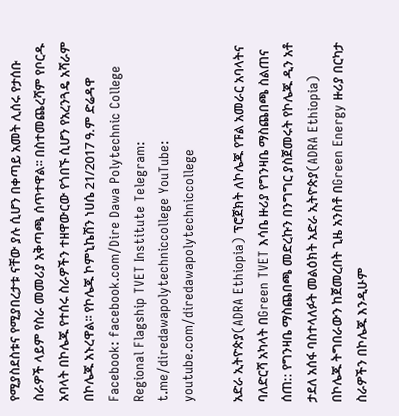የሚያስደስቱና የሚያበረታቱ ናቸው ያሉ ሲሆን በቀጣይ አመት ሊሰሩ የታሰቡ ስራዎች ላይም የስራ መመሪያ አቅጣጫ ሰጥተዋል፡፡ በስተመጨረሻም የቦርዱ አባላት በኮሌጁ የተሰሩ ስራዎችን ተዘዋውርው የጎበኙ ሲሆን የአረንጓዴ አሻራም በኮሌጁ አኑረዋል፡፡ የኮሌጁ ኮምኒኬሽን ነሀሴ 21/2017 ዓ.ም ድሬዳዋ Facebook: facebook.com/Dire Dawa Polytechnic College Regional Flagship TVET Institute Telegram: t.me/diredawapolytechniccollege YouTube: youtube.com/diredawapolytechniccollege

አድራ ኢትዮጵያ(ADRA Ethiopia) ፕሮጀክት ለኮሌጁ የፑል አመራር አባላትና ባለድርሻ አካላት በGreen TVET እሳቤ ዙሪያ የግንዛቤ ማስጨበጫ ስልጠና ሰጠ:: የግንዛቤ ማስጨበጫ መድረኩን በንግግር ያስጀመሩት የኮሌጁ ዲን አቶ ታደለ አሰፋ ባስተላለፉት መልዕክት አድራ ኢትዮጵያ(ADRA Ethiopia) በኮሌጁ ትግበራውን ከጀመረበት ጊዜ አንስቶ በGreen Energy ዙሪያ በርካታ ስራዎችን በኮሌጁ እንዲሁም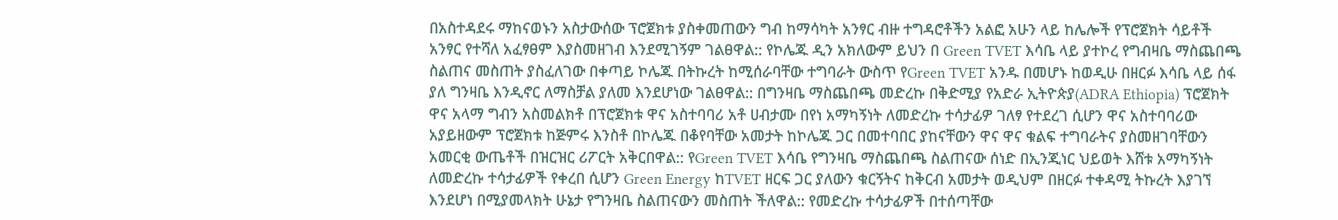በአስተዳደሩ ማከናወኑን አስታውሰው ፕሮጀክቱ ያስቀመጠውን ግብ ከማሳካት አንፃር ብዙ ተግዳሮቶችን አልፎ አሁን ላይ ከሌሎች የፕሮጀክት ሳይቶች አንፃር የተሻለ አፈፃፀም እያስመዘገብ እንደሚገኝም ገልፀዋል:: የኮሌጁ ዲን አክለውም ይህን በ Green TVET እሳቤ ላይ ያተኮረ የግብዛቤ ማስጨበጫ ስልጠና መስጠት ያስፈለገው በቀጣይ ኮሌጁ በትኩረት ከሚሰራባቸው ተግባራት ውስጥ የGreen TVET አንዱ በመሆኑ ከወዲሁ በዘርፉ እሳቤ ላይ ሰፋ ያለ ግንዛቤ እንዲኖር ለማስቻል ያለመ እንደሆነው ገልፀዋል:: በግንዛቤ ማስጨበጫ መድረኩ በቅድሚያ የአድራ ኢትዮጵያ(ADRA Ethiopia) ፕሮጀክት ዋና አላማ ግብን አስመልክቶ በፕሮጀክቱ ዋና አስተባባሪ አቶ ሀብታሙ በየነ አማካኝነት ለመድረኩ ተሳታፊዎ ገለፃ የተደረገ ሲሆን ዋና አስተባባሪው አያይዘውም ፕሮጀክቱ ከጅምሩ እንስቶ በኮሌጁ በቆየባቸው አመታት ከኮሌጁ ጋር በመተባበር ያከናቸውን ዋና ዋና ቁልፍ ተግባራትና ያስመዘገባቸውን አመርቂ ውጤቶች በዝርዝር ሪፖርት አቅርበዋል:: የGreen TVET እሳቤ የግንዛቤ ማስጨበጫ ስልጠናው ሰነድ በኢንጂነር ህይወት እሸቱ አማካኝነት ለመድረኩ ተሳታፊዎች የቀረበ ሲሆን Green Energy ከTVET ዘርፍ ጋር ያለውን ቁርኝትና ከቅርብ አመታት ወዲህም በዘርፉ ተቀዳሚ ትኩረት እያገኘ እንደሆነ በሚያመላክት ሁኔታ የግንዛቤ ስልጠናውን መስጠት ችለዋል:: የመድረኩ ተሳታፊዎች በተሰጣቸው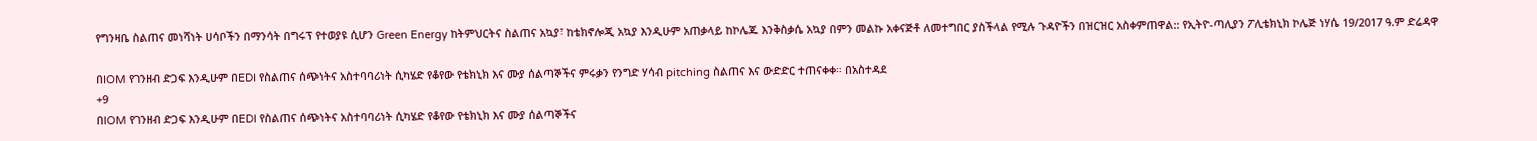የግንዛቤ ስልጠና መነሻነት ሀሳቦችን በማንሳት በግሩፕ የተወያዩ ሲሆን Green Energy ከትምህርትና ስልጠና አኳያ፣ ከቴክኖሎጂ አኳያ እንዲሁም አጠቃላይ ከኮሌጁ እንቅስቃሴ አኳያ በምን መልኩ አቀናጅቶ ለመተግበር ያስችላል የሚሉ ጉዳዮችን በዝርዝር አስቀምጠዋል:: የኢትዮ-ጣሊያን ፖሊቴክኒክ ኮሌጅ ነሃሴ 19/2017 ዓ.ም ድሬዳዋ

በIOM የገንዘብ ድጋፍ እንዲሁም በEDI የስልጠና ሰጭነትና አስተባባሪነት ሲካሄድ የቆየው የቴክኒክ እና ሙያ ሰልጣኞችና ምሩቃን የንግድ ሃሳብ pitching ስልጠና እና ውድድር ተጠናቀቀ። በአስተዳደ
+9
በIOM የገንዘብ ድጋፍ እንዲሁም በEDI የስልጠና ሰጭነትና አስተባባሪነት ሲካሄድ የቆየው የቴክኒክ እና ሙያ ሰልጣኞችና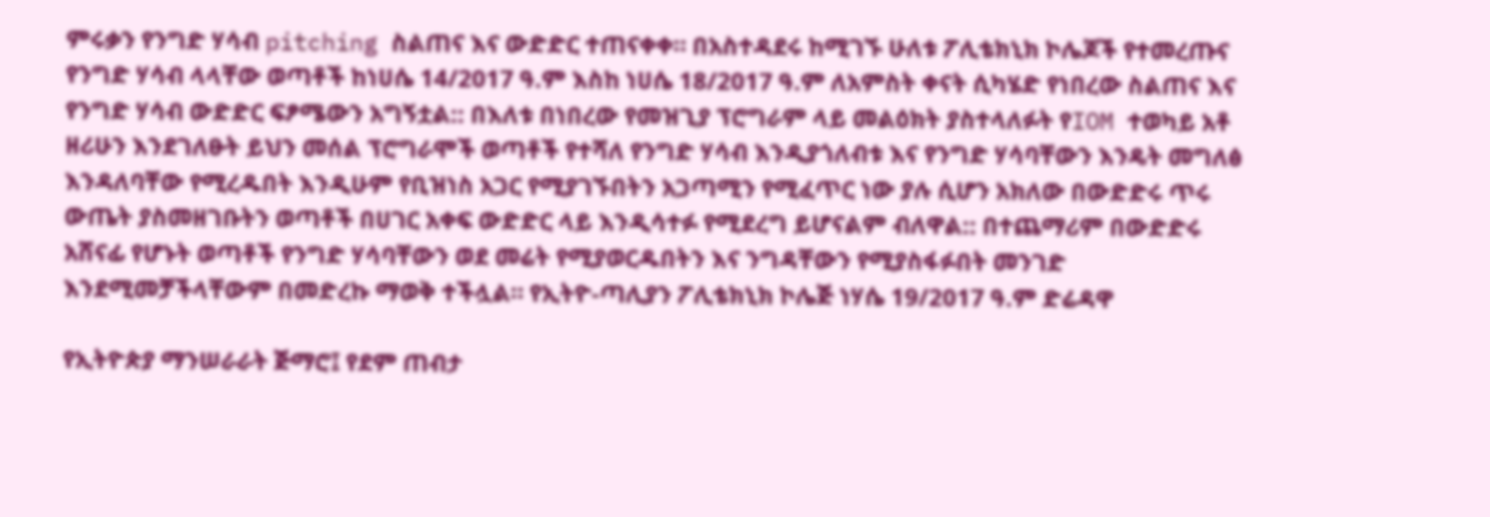ምሩቃን የንግድ ሃሳብ pitching ስልጠና እና ውድድር ተጠናቀቀ። በአስተዳደሩ ከሚገኙ ሁለቱ ፖሊቴክኒክ ኮሌጆች የተመረጡና የንግድ ሃሳብ ላላቸው ወጣቶች ከነሀሴ 14/2017 ዓ.ም እስከ ነሀሴ 18/2017 ዓ.ም ለአምስት ቀናት ሲካሄድ የነበረው ስልጠና እና የንግድ ሃሳብ ውድድር ፍፆሜውን አግኝቷል:: በእለቱ በነበረው የመዝጊያ ፕሮግራም ላይ መልዕክት ያስተላለፉት የIOM ተወካይ አቶ ዘሪሁን እንደገለፁት ይህን መሰል ፕሮግራሞች ወጣቶች የተሻለ የንግድ ሃሳብ እንዲያጎለብቱ እና የንግድ ሃሳባቸውን እንዴት መግለፅ እንዳለባቸው የሚረዱበት እንዲሁም የቢዝነስ አጋር የሚያገኙበትን አጋጣሚን የሚፈጥር ነው ያሉ ሲሆን አክለው በውድድሩ ጥሩ ውጤት ያስመዘገቡትን ወጣቶች በሀገር አቀፍ ውድድር ላይ እንዲሳተፉ የሚደረግ ይሆናልም ብለዋል:: በተጨማሪም በውድድሩ አሸናፊ የሆኑት ወጣቶች የንግድ ሃሳባቸውን ወደ መሬት የሚያወርዱበትን እና ንግዳቸውን የሚያስፋፉበት መንገድ እንደሚመቻችላቸውም በመድረኩ ማወቅ ተችሏል። የኢትዮ-ጣሊያን ፖሊቴክኒክ ኮሌጅ ነሃሴ 19/2017 ዓ.ም ድሬዳዋ

የኢትዮጵያ ማንሠራራት ጅማሮ፤ የደም ጠብታ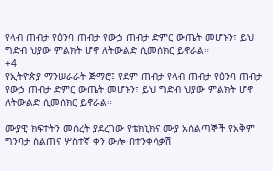የላብ ጠብታ የዕንባ ጠብታ የውኃ ጠብታ ድምር ውጤት መሆኑን፣ ይህ ግድብ ህያው ምልክት ሆኖ ለትውልድ ሲመሰክር ይኖራል።
+4
የኢትዮጵያ ማንሠራራት ጅማሮ፤ የደም ጠብታ የላብ ጠብታ የዕንባ ጠብታ የውኃ ጠብታ ድምር ውጤት መሆኑን፣ ይህ ግድብ ህያው ምልክት ሆኖ ለትውልድ ሲመሰክር ይኖራል።

ሙያዊ ክፍተትን መሰረት ያደረገው የቴክኒክና ሙያ አሰልጣኞች የአቅም ግንባታ ስልጠና ሦስተኛ ቀን ውሎ በተንቀሳቃሽ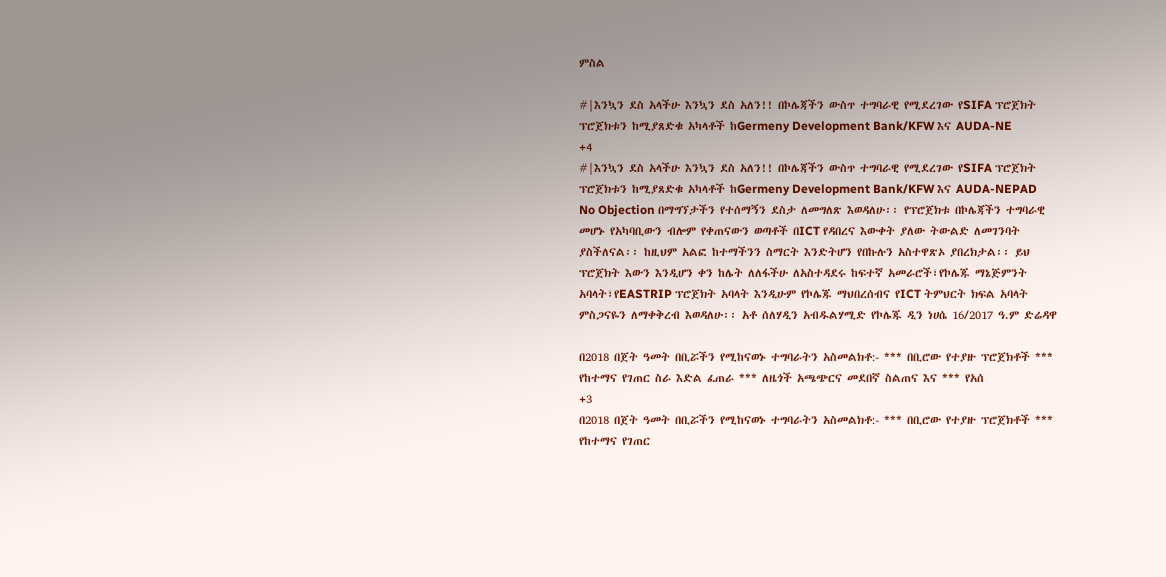ምስል

#|እንኳን ደስ አላችሁ እንኳን ደስ አለን!! በኮሌጃችን ውስጥ ተግባራዊ የሚደረገው የSIFA ፕሮጀክት ፕሮጀክቱን ከሚያጸድቁ አካላቶች ከGermeny Development Bank/KFW እና AUDA-NE
+4
#|እንኳን ደስ አላችሁ እንኳን ደስ አለን!! በኮሌጃችን ውስጥ ተግባራዊ የሚደረገው የSIFA ፕሮጀክት ፕሮጀክቱን ከሚያጸድቁ አካላቶች ከGermeny Development Bank/KFW እና AUDA-NEPAD No Objection በማግኘታችን የተሰማኝን ደስታ ለመግለጽ እወዳለሁ፡፡ የፕሮጀክቱ በኮሌጃችን ተግባራዊ መሆኑ የአካባቢውን ብሎም የቀጠናውን ወጣቶች በICT የዳበረና እውቀት ያለው ትውልድ ለመገንባት ያስችለናል፡፡ ከዚህም አልፎ ከተማችንን ስማርት እንድትሆን የበኩሉን አስተዋጽኦ ያበረክታል፡፡ ይህ ፕሮጀክት እውን እንዲሆን ቀን ከሌት ለለፋችሁ ለአስተዳደሩ ከፍተኛ አመራሮች፣የኮሌጁ ማኔጅምንት አባላት፣የEASTRIP ፕሮጀክት አባላት እንዲሁም የኮሌጁ ማህበረሰብና የICT ትምህርት ክፍል አባላት ምስጋናዬን ለማቀቅረብ እወዳለሁ፡፡ አቶ ሰለሃዲን አብዱልሃሚድ የኮሌጁ ዲን ነሀሴ 16/2017 ዓ.ም ድሬዳዋ

በ2018 በጀት ዓመት በቢሯችን የሚከናወኑ ተግባራትን አስመልክቶ:- *** በቢሮው የተያዙ ፕሮጀክቶች *** የከተማና የገጠር ስራ እድል ፈጠራ *** ለዜጎች አጫጭርና መደበኛ ስልጠና እና *** የአሰ
+3
በ2018 በጀት ዓመት በቢሯችን የሚከናወኑ ተግባራትን አስመልክቶ:- *** በቢሮው የተያዙ ፕሮጀክቶች *** የከተማና የገጠር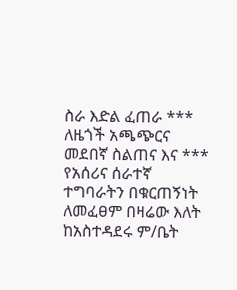ስራ እድል ፈጠራ *** ለዜጎች አጫጭርና መደበኛ ስልጠና እና *** የአሰሪና ሰራተኛ ተግባራትን በቁርጠኝነት ለመፈፀም በዛሬው እለት ከአስተዳደሩ ም/ቤት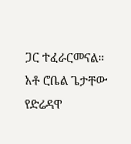ጋር ተፈራርመናል። አቶ ሮቤል ጌታቸው የድሬዳዋ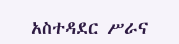አስተዳደር ሥራና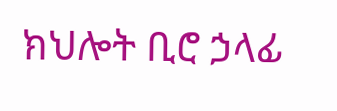ክህሎት ቢሮ ኃላፊ